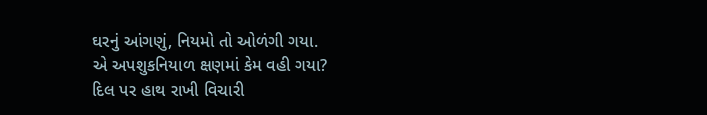ઘરનું આંગણું, નિયમો તો ઓળંગી ગયા.
એ અપશુકનિયાળ ક્ષણમાં કેમ વહી ગયા?
દિલ પર હાથ રાખી વિચારી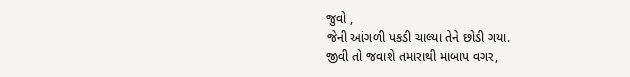જુવો ,
જેની આંગળી પકડી ચાલ્યા તેને છોડી ગયા.
જીવી તો જવાશે તમારાથી માબાપ વગર,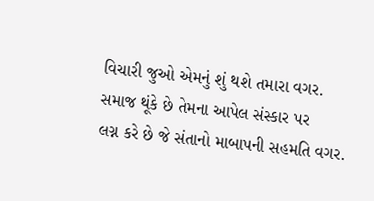વિચારી જુઓ એમનું શું થશે તમારા વગર.
સમાજ થૂંકે છે તેમના આપેલ સંસ્કાર પર
લગ્ન કરે છે જે સંતાનો માબાપની સહમતિ વગર.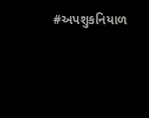#અપશુકનિયાળ